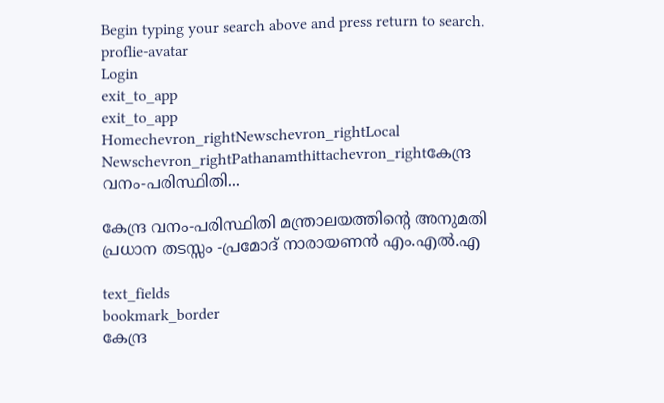Begin typing your search above and press return to search.
proflie-avatar
Login
exit_to_app
exit_to_app
Homechevron_rightNewschevron_rightLocal Newschevron_rightPathanamthittachevron_rightകേന്ദ്ര വനം-പരിസ്ഥിതി...

കേന്ദ്ര വനം-പരിസ്ഥിതി മന്ത്രാലയത്തിന്‍റെ അനുമതി പ്രധാന തടസ്സം -പ്രമോദ് നാരായണൻ എം.എൽ.എ

text_fields
bookmark_border
കേന്ദ്ര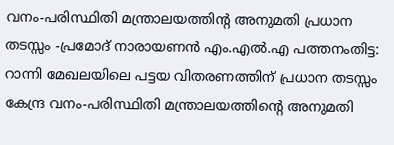വനം-പരിസ്ഥിതി മന്ത്രാലയത്തിന്റ അനുമതി പ്രധാന തടസ്സം -പ്രമോദ് നാരായണൻ എം.എൽ.എ പത്തനംതിട്ട: റാന്നി മേഖലയിലെ പട്ടയ വിതരണത്തിന് പ്രധാന തടസ്സം കേന്ദ്ര വനം-പരിസ്ഥിതി മന്ത്രാലയത്തിന്റെ അനുമതി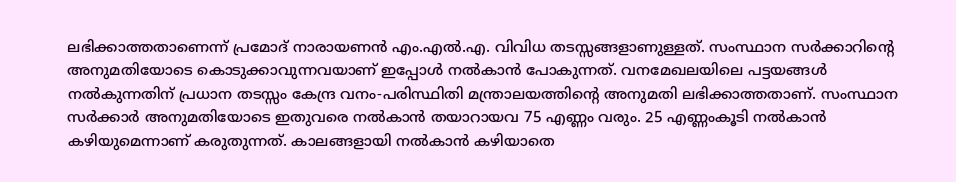ലഭിക്കാത്തതാണെന്ന് പ്രമോദ് നാരായണൻ എം.എൽ.എ. വിവിധ തടസ്സങ്ങളാണുള്ളത്. സംസ്ഥാന സർക്കാറിന്റെ അനുമതിയോടെ കൊടുക്കാവുന്നവയാണ് ഇപ്പോൾ നൽകാൻ പോകുന്നത്. വനമേഖലയിലെ പട്ടയങ്ങൾ നൽകുന്നതിന് പ്രധാന തടസ്സം കേന്ദ്ര വനം-പരിസ്ഥിതി മന്ത്രാലയത്തിന്റെ അനുമതി ലഭിക്കാത്തതാണ്. സംസ്ഥാന സർക്കാർ അനുമതിയോടെ ഇതുവരെ നൽകാൻ തയാറായവ 75 എണ്ണം വരും. 25 എണ്ണംകൂടി നൽകാൻ കഴിയുമെന്നാണ് കരുതുന്നത്. കാലങ്ങളായി നൽകാൻ കഴിയാതെ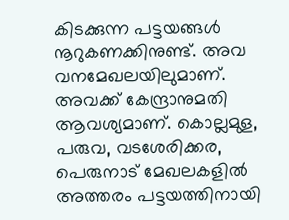കിടക്കുന്ന പട്ടയങ്ങൾ നൂറുകണക്കിനുണ്ട്. അവ വനമേഖലയിലുമാണ്. അവക്ക് കേന്ദ്രാനുമതി ആവശ്യമാണ്. കൊല്ലമുള, പരുവ, വടശേരിക്കര, പെരുനാട് മേഖലകളിൽ അത്തരം പട്ടയത്തിനായി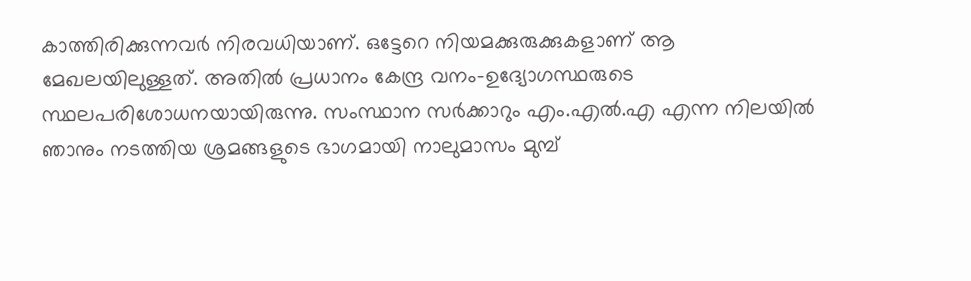കാത്തിരിക്കുന്നവർ നിരവധിയാണ്. ഒട്ടേറെ നിയമക്കുരുക്കുകളാണ് ആ മേഖലയിലുള്ളത്. അതിൽ പ്രധാനം കേന്ദ്ര വനം-ഉദ്യോഗസ്ഥരുടെ സ്ഥലപരിശോധനയായിരുന്നു. സംസ്ഥാന സർക്കാറും എം.എൽ.എ എന്ന നിലയിൽ ഞാനും നടത്തിയ ശ്രമങ്ങളുടെ ഭാഗമായി നാലുമാസം മുമ്പ്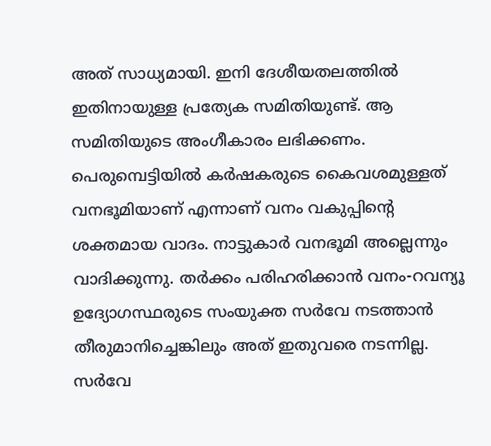അത് സാധ്യമായി. ഇനി ദേശീയതലത്തിൽ ഇതിനായുള്ള പ്രത്യേക സമിതിയുണ്ട്. ആ സമിതിയുടെ അംഗീകാരം ലഭിക്കണം. പെരുമ്പെട്ടിയിൽ കർഷകരുടെ കൈവശമുള്ളത് വനഭൂമിയാണ് എന്നാണ് വനം വകുപ്പിന്റെ ശക്തമായ വാദം. നാട്ടുകാർ വനഭൂമി അല്ലെന്നും വാദിക്കുന്നു. തർക്കം പരിഹരിക്കാൻ വനം-റവന്യൂ ഉദ്യോഗസ്ഥരുടെ സംയുക്ത സർവേ നടത്താൻ തീരുമാനിച്ചെങ്കിലും അത് ഇതുവരെ നടന്നില്ല. സർവേ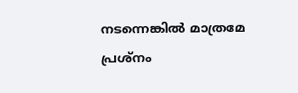നടന്നെങ്കിൽ മാത്രമേ പ്രശ്നം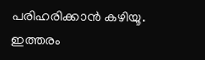പരിഹരിക്കാൻ കഴിയൂ. ഇത്തരം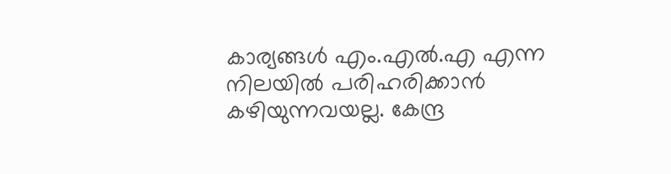കാര്യങ്ങൾ എം.എൽ.എ എന്ന നിലയിൽ പരിഹരിക്കാൻ കഴിയുന്നവയല്ല. കേന്ദ്ര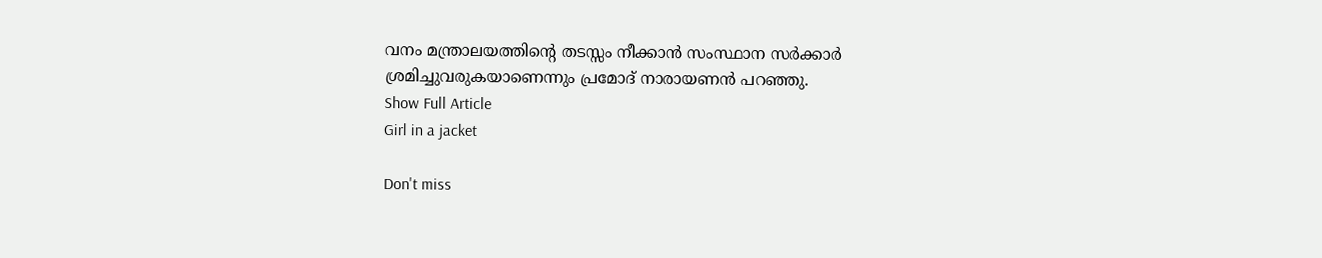വനം മന്ത്രാലയത്തിന്റെ തടസ്സം നീക്കാൻ സംസ്ഥാന സർക്കാർ ശ്രമിച്ചുവരുകയാണെന്നും പ്രമോദ് നാരായണൻ പറഞ്ഞു.
Show Full Article
Girl in a jacket

Don't miss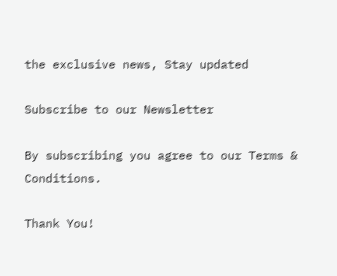the exclusive news, Stay updated

Subscribe to our Newsletter

By subscribing you agree to our Terms & Conditions.

Thank You!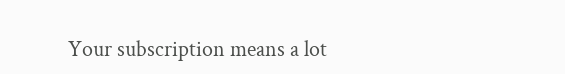Your subscription means a lot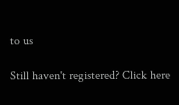to us

Still haven't registered? Click here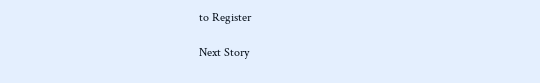to Register

Next Story